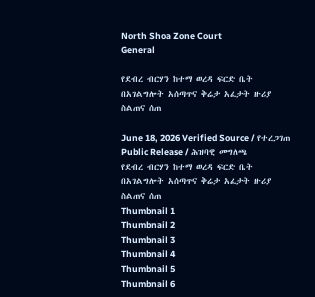North Shoa Zone Court
General

የደብረ ብርሃን ከተማ ወረዳ ፍርድ ቤት በአገልግሎት አሰጣጥና ቅሬታ አፈታት ዙሪያ ስልጠና ሰጠ

June 18, 2026 Verified Source / የተረጋገጠ Public Release / ሕዝባዊ መግለጫ
የደብረ ብርሃን ከተማ ወረዳ ፍርድ ቤት በአገልግሎት አሰጣጥና ቅሬታ አፈታት ዙሪያ ስልጠና ሰጠ
Thumbnail 1
Thumbnail 2
Thumbnail 3
Thumbnail 4
Thumbnail 5
Thumbnail 6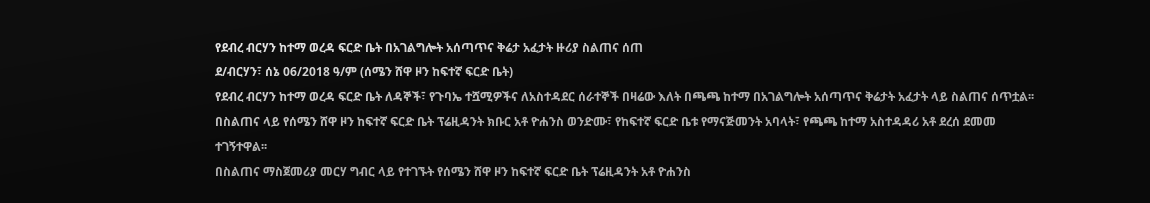የደብረ ብርሃን ከተማ ወረዳ ፍርድ ቤት በአገልግሎት አሰጣጥና ቅሬታ አፈታት ዙሪያ ስልጠና ሰጠ
ደ/ብርሃን፣ ሰኔ 06/2018 ዓ/ም (ሰሜን ሸዋ ዞን ከፍተኛ ፍርድ ቤት)
የደብረ ብርሃን ከተማ ወረዳ ፍርድ ቤት ለዳኞች፣ የጉባኤ ተሿሚዎችና ለአስተዳደር ሰራተኞች በዛሬው እለት በጫጫ ከተማ በአገልግሎት አሰጣጥና ቅሬታት አፈታት ላይ ስልጠና ሰጥቷል፡፡ በስልጠና ላይ የሰሜን ሸዋ ዞን ከፍተኛ ፍርድ ቤት ፕሬዚዳንት ክቡር አቶ ዮሐንስ ወንድሙ፣ የከፍተኛ ፍርድ ቤቱ የማናጅመንት አባላት፣ የጫጫ ከተማ አስተዳዳሪ አቶ ደረሰ ደመመ ተገኝተዋል፡፡
በስልጠና ማስጀመሪያ መርሃ ግብር ላይ የተገኙት የሰሜን ሸዋ ዞን ከፍተኛ ፍርድ ቤት ፕሬዚዳንት አቶ ዮሐንስ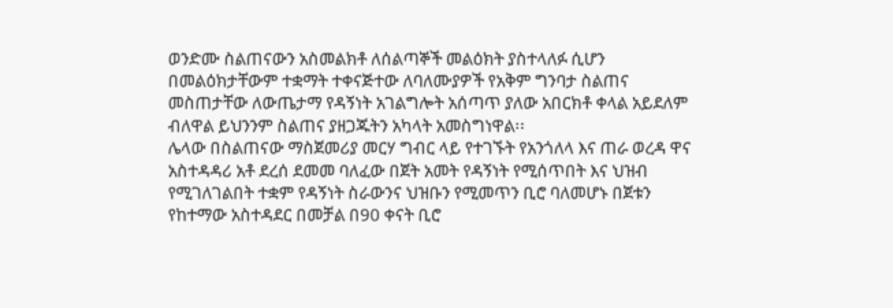ወንድሙ ስልጠናውን አስመልክቶ ለሰልጣኞች መልዕክት ያስተላለፉ ሲሆን በመልዕክታቸውም ተቋማት ተቀናጅተው ለባለሙያዎች የአቅም ግንባታ ስልጠና መስጠታቸው ለውጤታማ የዳኝነት አገልግሎት አሰጣጥ ያለው አበርክቶ ቀላል አይደለም ብለዋል ይህንንም ስልጠና ያዘጋጁትን አካላት አመስግነዋል፡፡
ሌላው በስልጠናው ማስጀመሪያ መርሃ ግብር ላይ የተገኙት የአንጎለላ እና ጠራ ወረዳ ዋና አስተዳዳሪ አቶ ደረሰ ደመመ ባለፈው በጀት አመት የዳኝነት የሚሰጥበት እና ህዝብ የሚገለገልበት ተቋም የዳኝነት ስራውንና ህዝቡን የሚመጥን ቢሮ ባለመሆኑ በጀቱን የከተማው አስተዳደር በመቻል በ90 ቀናት ቢሮ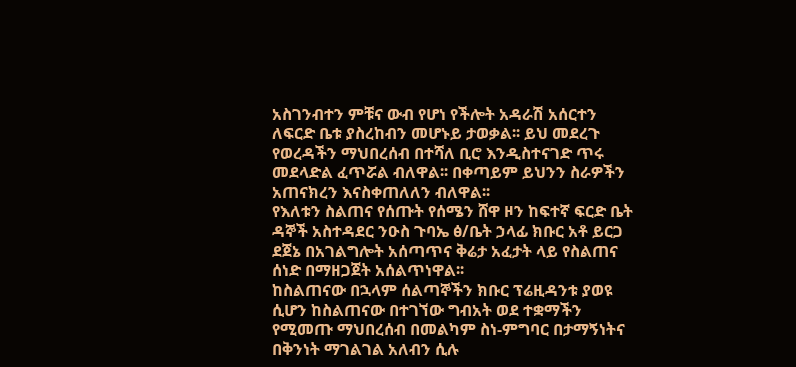አስገንብተን ምቹና ውብ የሆነ የችሎት አዳራሽ አሰርተን ለፍርድ ቤቱ ያስረከብን መሆኑይ ታወቃል፡፡ ይህ መደረጉ የወረዳችን ማህበረሰብ በተሻለ ቢሮ እንዲስተናገድ ጥሩ መደላድል ፈጥሯል ብለዋል፡፡ በቀጣይም ይህንን ስራዎችን አጠናክረን እናስቀጠለለን ብለዋል፡፡
የእለቱን ስልጠና የሰጡት የሰሜን ሸዋ ዞን ከፍተኛ ፍርድ ቤት ዳኞች አስተዳደር ንዑስ ጉባኤ ፅ/ቤት ኃላፊ ክቡር አቶ ይርጋ ደጀኔ በአገልግሎት አሰጣጥና ቅሬታ አፈታት ላይ የስልጠና ሰነድ በማዘጋጀት አሰልጥነዋል፡፡
ከስልጠናው በኋላም ሰልጣኞችን ክቡር ፕሬዚዳንቱ ያወዩ ሲሆን ከስልጠናው በተገኘው ግብአት ወደ ተቋማችን የሚመጡ ማህበረሰብ በመልካም ስነ-ምግባር በታማኝነትና በቅንነት ማገልገል አለብን ሲሉ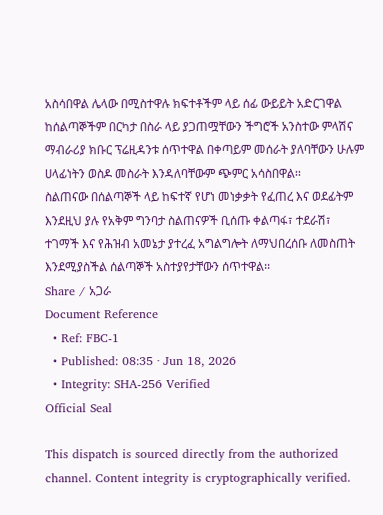አስሳበዋል ሌላው በሚስተዋሉ ክፍተቶችም ላይ ሰፊ ውይይት አድርገዋል ከሰልጣኞችም በርካታ በስራ ላይ ያጋጠሟቸውን ችግሮች አንስተው ምላሽና ማብራሪያ ክቡር ፕሬዚዳንቱ ሰጥተዋል በቀጣይም መሰራት ያለባቸውን ሁሉም ሀላፊነትን ወስዶ መስራት እንዳለባቸውም ጭምር አሳስበዋል፡፡
ስልጠናው በሰልጣኞች ላይ ከፍተኛ የሆነ መነቃቃት የፈጠረ እና ወደፊትም እንደዚህ ያሉ የአቅም ግንባታ ስልጠናዎች ቢሰጡ ቀልጣፋ፣ ተደራሽ፣ ተገማች እና የሕዝብ አመኔታ ያተረፈ አግልግሎት ለማህበረሰቡ ለመስጠት እንደሚያስችል ሰልጣኞች አስተያየታቸውን ሰጥተዋል፡፡
Share / አጋራ
Document Reference
  • Ref: FBC-1
  • Published: 08:35 · Jun 18, 2026
  • Integrity: SHA-256 Verified
Official Seal

This dispatch is sourced directly from the authorized channel. Content integrity is cryptographically verified.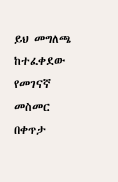ይህ መግለጫ ከተፈቀደው የመገናኛ መስመር በቀጥታ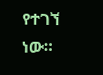የተገኘ ነው።